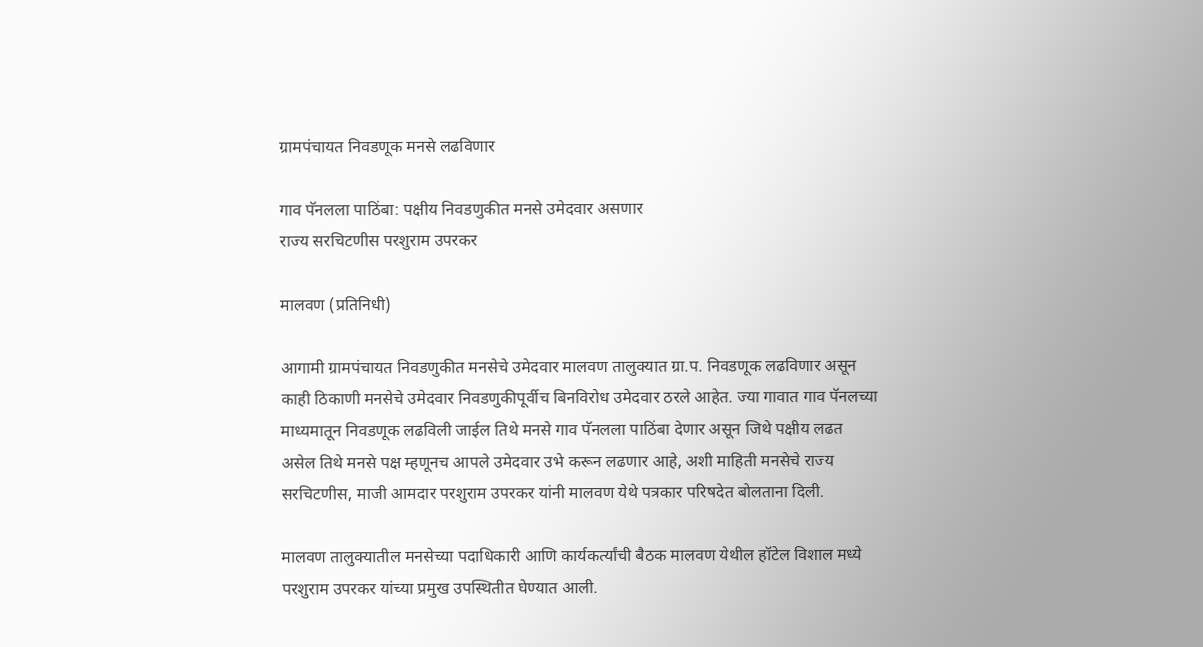ग्रामपंचायत निवडणूक मनसे लढविणार

गाव पॅनलला पाठिंबा: पक्षीय निवडणुकीत मनसे उमेदवार असणार
राज्य सरचिटणीस परशुराम उपरकर

मालवण (प्रतिनिधी)

आगामी ग्रामपंचायत निवडणुकीत मनसेचे उमेदवार मालवण तालुक्यात ग्रा.प. निवडणूक लढविणार असून काही ठिकाणी मनसेचे उमेदवार निवडणुकीपूर्वीच बिनविरोध उमेदवार ठरले आहेत. ज्या गावात गाव पॅनलच्या माध्यमातून निवडणूक लढविली जाईल तिथे मनसे गाव पॅनलला पाठिंबा देणार असून जिथे पक्षीय लढत असेल तिथे मनसे पक्ष म्हणूनच आपले उमेदवार उभे करून लढणार आहे, अशी माहिती मनसेचे राज्य सरचिटणीस, माजी आमदार परशुराम उपरकर यांनी मालवण येथे पत्रकार परिषदेत बोलताना दिली.

मालवण तालुक्यातील मनसेच्या पदाधिकारी आणि कार्यकर्त्यांची बैठक मालवण येथील हॉटेल विशाल मध्ये परशुराम उपरकर यांच्या प्रमुख उपस्थितीत घेण्यात आली.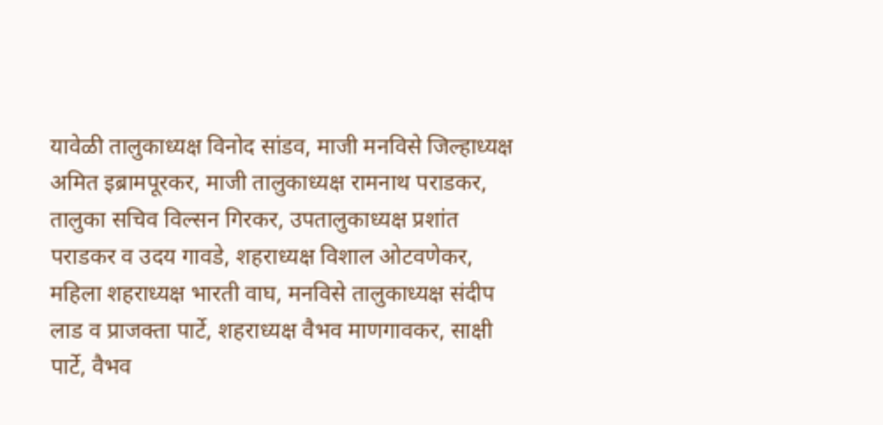यावेळी तालुकाध्यक्ष विनोद सांडव, माजी मनविसे जिल्हाध्यक्ष अमित इब्रामपूरकर, माजी तालुकाध्यक्ष रामनाथ पराडकर, तालुका सचिव विल्सन गिरकर, उपतालुकाध्यक्ष प्रशांत पराडकर व उदय गावडे, शहराध्यक्ष विशाल ओटवणेकर, महिला शहराध्यक्ष भारती वाघ, मनविसे तालुकाध्यक्ष संदीप लाड व प्राजक्ता पार्टे, शहराध्यक्ष वैभव माणगावकर, साक्षी पार्टे, वैभव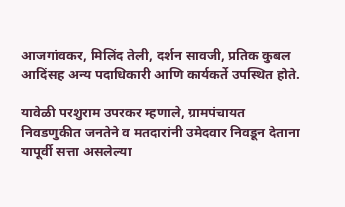आजगांवकर, मिलिंद तेली, दर्शन सावजी, प्रतिक कुबल आदिंसह अन्य पदाधिकारी आणि कार्यकर्ते उपस्थित होते.

यावेळी परशुराम उपरकर म्हणाले, ग्रामपंचायत निवडणुकीत जनतेने व मतदारांनी उमेदवार निवडून देताना यापूर्वी सत्ता असलेल्या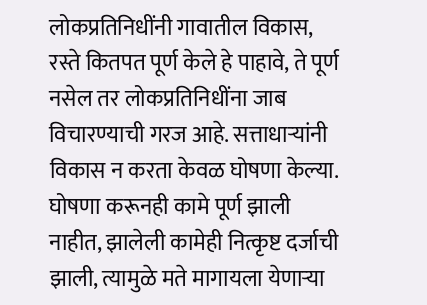लोकप्रतिनिधींनी गावातील विकास, रस्ते कितपत पूर्ण केले हे पाहावे, ते पूर्ण नसेल तर लोकप्रतिनिधींना जाब विचारण्याची गरज आहे. सत्ताधाऱ्यांनी विकास न करता केवळ घोषणा केल्या. घोषणा करूनही कामे पूर्ण झाली नाहीत, झालेली कामेही नित्कृष्ट दर्जाची झाली, त्यामुळे मते मागायला येणाऱ्या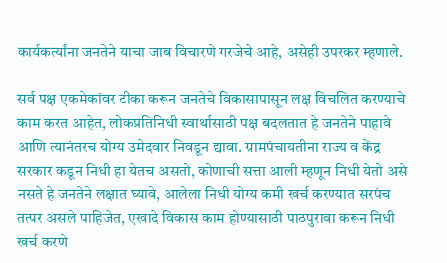कार्यकर्त्यांना जनतेने याचा जाब विचारणे गरजेचे आहे, असेही उपरकर म्हणाले.

सर्व पक्ष एकमेकांवर टीका करून जनतेचे विकासापासून लक्ष विचलित करण्याचे काम करत आहेत, लोकप्रतिनिधी स्वार्थासाठी पक्ष बदलतात हे जनतेने पाहावे आणि त्यानंतरच योग्य उमेदवार निवडून द्यावा. ग्रामपंचायतीना राज्य व केंद्र सरकार कडून निधी हा येतच असतो, कोणाची सत्ता आली म्हणून निधी येतो असे नसते हे जनतेने लक्षात घ्यावे, आलेला निधी योग्य कमी खर्च करण्यात सरपंच तत्पर असले पाहिजेत, एखादे विकास काम होण्यासाठी पाठपुरावा करून निधी खर्च करणे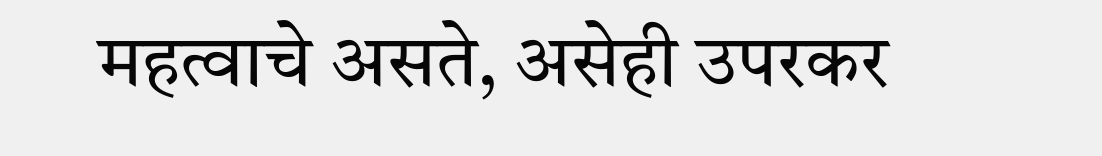महत्वाचे असते, असेही उपरकर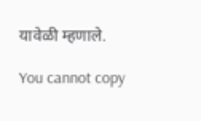यावेळी म्हणाले.

You cannot copy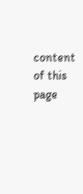content of this page